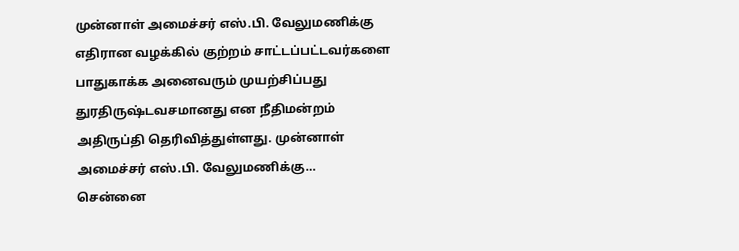முன்னாள் அமைச்சர் எஸ்.பி. வேலுமணிக்கு எதிரான வழக்கில் குற்றம் சாட்டப்பட்டவர்களை பாதுகாக்க அனைவரும் முயற்சிப்பது துரதிருஷ்டவசமானது என நீதிமன்றம் அதிருப்தி தெரிவித்துள்ளது. முன்னாள் அமைச்சர் எஸ்.பி. வேலுமணிக்கு…
சென்னை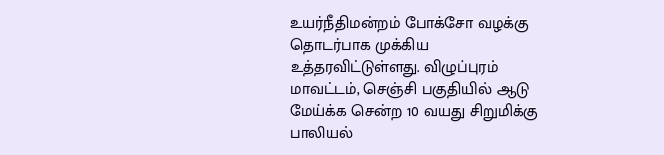உயர்நீதிமன்றம் போக்சோ வழக்கு தொடர்பாக முக்கிய உத்தரவிட்டுள்ளது. விழுப்புரம் மாவட்டம், செஞ்சி பகுதியில் ஆடு மேய்க்க சென்ற 10 வயது சிறுமிக்கு பாலியல்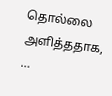தொல்லை அளித்ததாக, …